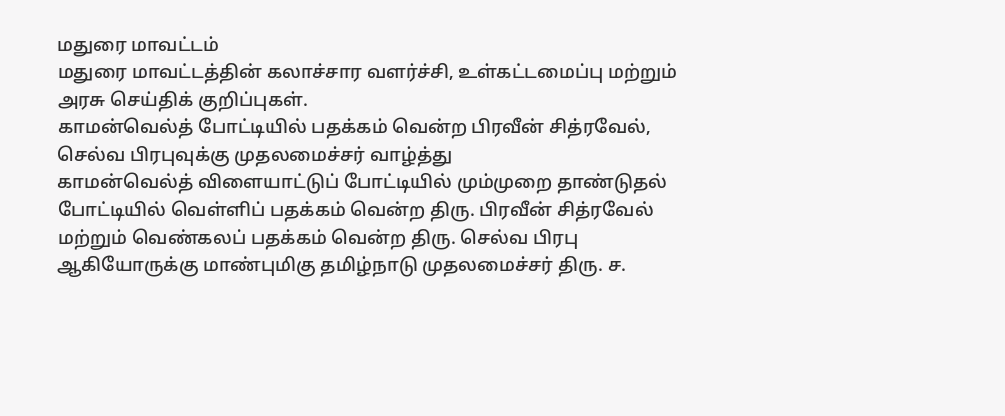மதுரை மாவட்டம்
மதுரை மாவட்டத்தின் கலாச்சார வளர்ச்சி, உள்கட்டமைப்பு மற்றும் அரசு செய்திக் குறிப்புகள்.
காமன்வெல்த் போட்டியில் பதக்கம் வென்ற பிரவீன் சித்ரவேல், செல்வ பிரபுவுக்கு முதலமைச்சர் வாழ்த்து
காமன்வெல்த் விளையாட்டுப் போட்டியில் மும்முறை தாண்டுதல் போட்டியில் வெள்ளிப் பதக்கம் வென்ற திரு. பிரவீன் சித்ரவேல் மற்றும் வெண்கலப் பதக்கம் வென்ற திரு. செல்வ பிரபு ஆகியோருக்கு மாண்புமிகு தமிழ்நாடு முதலமைச்சர் திரு. ச.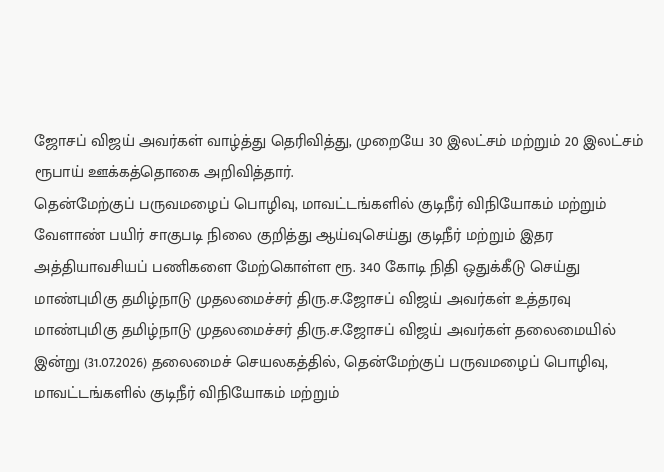ஜோசப் விஜய் அவர்கள் வாழ்த்து தெரிவித்து, முறையே 30 இலட்சம் மற்றும் 20 இலட்சம் ரூபாய் ஊக்கத்தொகை அறிவித்தார்.
தென்மேற்குப் பருவமழைப் பொழிவு, மாவட்டங்களில் குடிநீர் விநியோகம் மற்றும் வேளாண் பயிர் சாகுபடி நிலை குறித்து ஆய்வுசெய்து குடிநீர் மற்றும் இதர அத்தியாவசியப் பணிகளை மேற்கொள்ள ரூ. 340 கோடி நிதி ஒதுக்கீடு செய்து மாண்புமிகு தமிழ்நாடு முதலமைச்சர் திரு.ச.ஜோசப் விஜய் அவர்கள் உத்தரவு
மாண்புமிகு தமிழ்நாடு முதலமைச்சர் திரு.ச.ஜோசப் விஜய் அவர்கள் தலைமையில் இன்று (31.07.2026) தலைமைச் செயலகத்தில், தென்மேற்குப் பருவமழைப் பொழிவு, மாவட்டங்களில் குடிநீர் விநியோகம் மற்றும்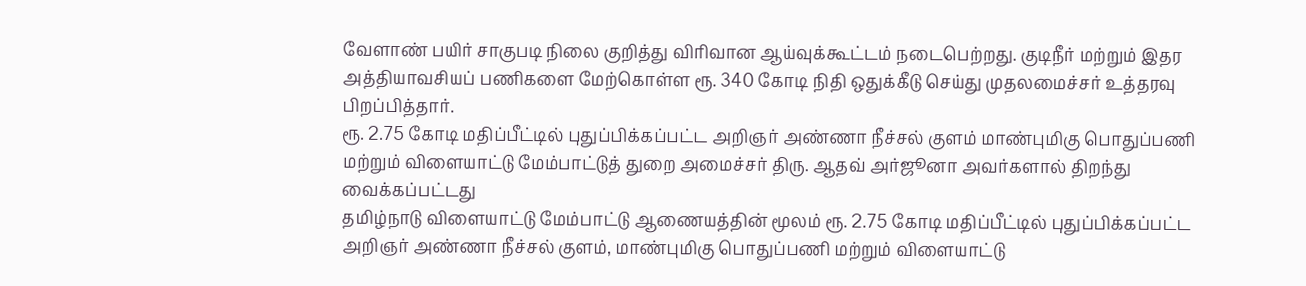வேளாண் பயிர் சாகுபடி நிலை குறித்து விரிவான ஆய்வுக்கூட்டம் நடைபெற்றது. குடிநீர் மற்றும் இதர அத்தியாவசியப் பணிகளை மேற்கொள்ள ரூ. 340 கோடி நிதி ஒதுக்கீடு செய்து முதலமைச்சர் உத்தரவு பிறப்பித்தார்.
ரூ. 2.75 கோடி மதிப்பீட்டில் புதுப்பிக்கப்பட்ட அறிஞர் அண்ணா நீச்சல் குளம் மாண்புமிகு பொதுப்பணி மற்றும் விளையாட்டு மேம்பாட்டுத் துறை அமைச்சர் திரு. ஆதவ் அர்ஜூனா அவர்களால் திறந்து வைக்கப்பட்டது
தமிழ்நாடு விளையாட்டு மேம்பாட்டு ஆணையத்தின் மூலம் ரூ. 2.75 கோடி மதிப்பீட்டில் புதுப்பிக்கப்பட்ட அறிஞர் அண்ணா நீச்சல் குளம், மாண்புமிகு பொதுப்பணி மற்றும் விளையாட்டு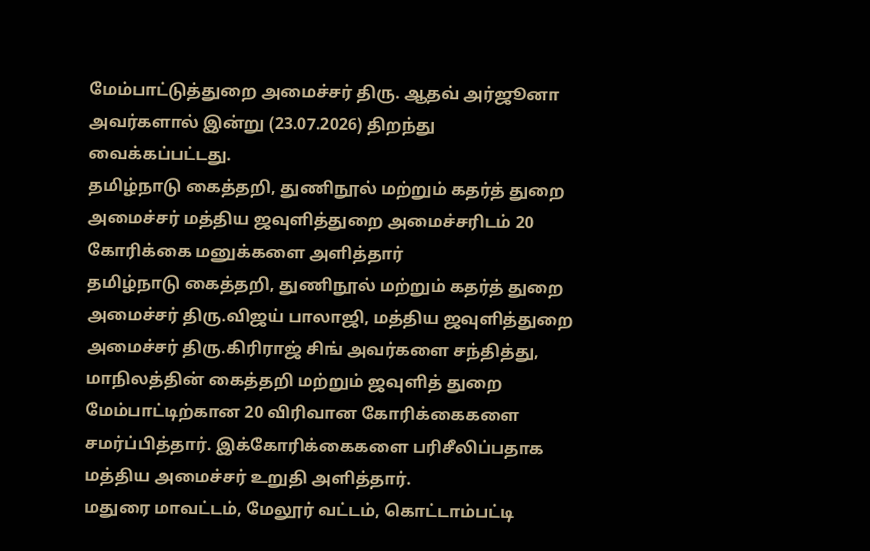மேம்பாட்டுத்துறை அமைச்சர் திரு. ஆதவ் அர்ஜூனா அவர்களால் இன்று (23.07.2026) திறந்து வைக்கப்பட்டது.
தமிழ்நாடு கைத்தறி, துணிநூல் மற்றும் கதர்த் துறை அமைச்சர் மத்திய ஜவுளித்துறை அமைச்சரிடம் 20 கோரிக்கை மனுக்களை அளித்தார்
தமிழ்நாடு கைத்தறி, துணிநூல் மற்றும் கதர்த் துறை அமைச்சர் திரு.விஜய் பாலாஜி, மத்திய ஜவுளித்துறை அமைச்சர் திரு.கிரிராஜ் சிங் அவர்களை சந்தித்து, மாநிலத்தின் கைத்தறி மற்றும் ஜவுளித் துறை மேம்பாட்டிற்கான 20 விரிவான கோரிக்கைகளை சமர்ப்பித்தார். இக்கோரிக்கைகளை பரிசீலிப்பதாக மத்திய அமைச்சர் உறுதி அளித்தார்.
மதுரை மாவட்டம், மேலூர் வட்டம், கொட்டாம்பட்டி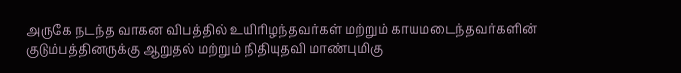அருகே நடந்த வாகன விபத்தில் உயிரிழந்தவர்கள் மற்றும் காயமடைந்தவர்களின் குடும்பத்தினருக்கு ஆறுதல் மற்றும் நிதியுதவி மாண்புமிகு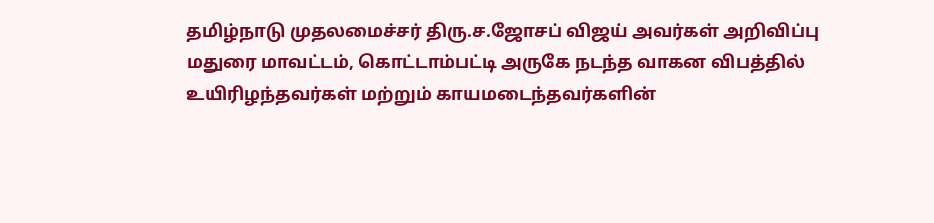தமிழ்நாடு முதலமைச்சர் திரு.ச.ஜோசப் விஜய் அவர்கள் அறிவிப்பு
மதுரை மாவட்டம், கொட்டாம்பட்டி அருகே நடந்த வாகன விபத்தில் உயிரிழந்தவர்கள் மற்றும் காயமடைந்தவர்களின்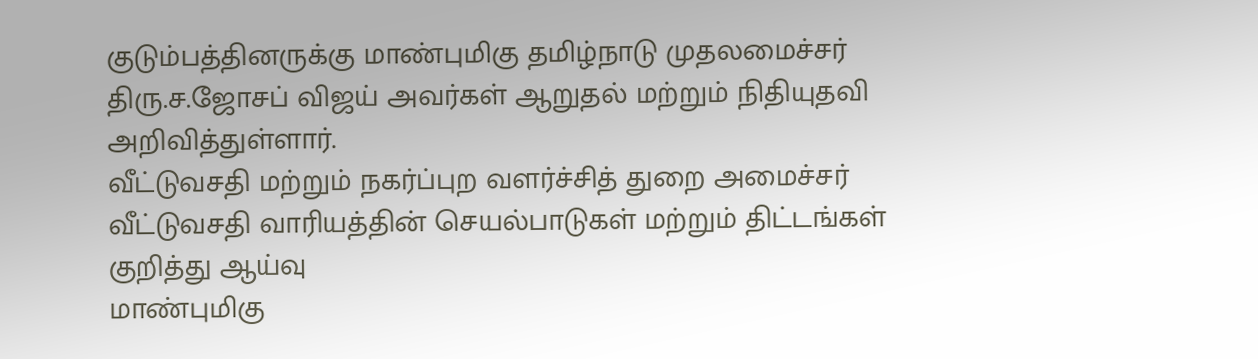குடும்பத்தினருக்கு மாண்புமிகு தமிழ்நாடு முதலமைச்சர் திரு.ச.ஜோசப் விஜய் அவர்கள் ஆறுதல் மற்றும் நிதியுதவி அறிவித்துள்ளார்.
வீட்டுவசதி மற்றும் நகர்ப்புற வளர்ச்சித் துறை அமைச்சர் வீட்டுவசதி வாரியத்தின் செயல்பாடுகள் மற்றும் திட்டங்கள் குறித்து ஆய்வு
மாண்புமிகு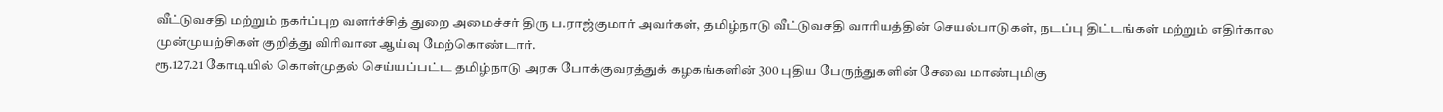வீட்டுவசதி மற்றும் நகர்ப்புற வளர்ச்சித் துறை அமைச்சர் திரு ப.ராஜ்குமார் அவர்கள், தமிழ்நாடு வீட்டுவசதி வாரியத்தின் செயல்பாடுகள், நடப்பு திட்டங்கள் மற்றும் எதிர்கால முன்முயற்சிகள் குறித்து விரிவான ஆய்வு மேற்கொண்டார்.
ரூ.127.21 கோடியில் கொள்முதல் செய்யப்பட்ட தமிழ்நாடு அரசு போக்குவரத்துக் கழகங்களின் 300 புதிய பேருந்துகளின் சேவை மாண்புமிகு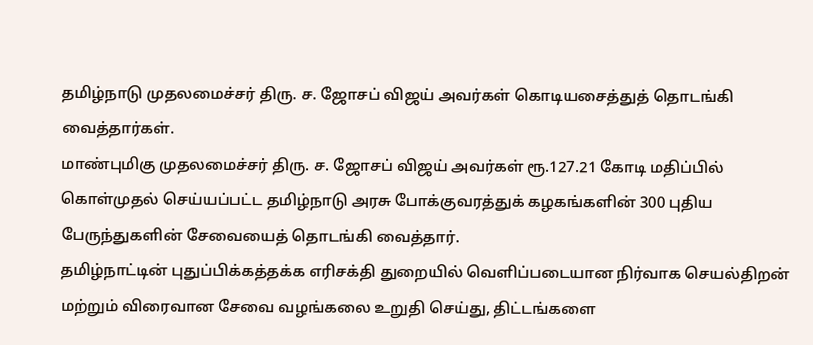தமிழ்நாடு முதலமைச்சர் திரு. ச. ஜோசப் விஜய் அவர்கள் கொடியசைத்துத் தொடங்கி வைத்தார்கள்.
மாண்புமிகு முதலமைச்சர் திரு. ச. ஜோசப் விஜய் அவர்கள் ரூ.127.21 கோடி மதிப்பில் கொள்முதல் செய்யப்பட்ட தமிழ்நாடு அரசு போக்குவரத்துக் கழகங்களின் 300 புதிய பேருந்துகளின் சேவையைத் தொடங்கி வைத்தார்.
தமிழ்நாட்டின் புதுப்பிக்கத்தக்க எரிசக்தி துறையில் வெளிப்படையான நிர்வாக செயல்திறன் மற்றும் விரைவான சேவை வழங்கலை உறுதி செய்து, திட்டங்களை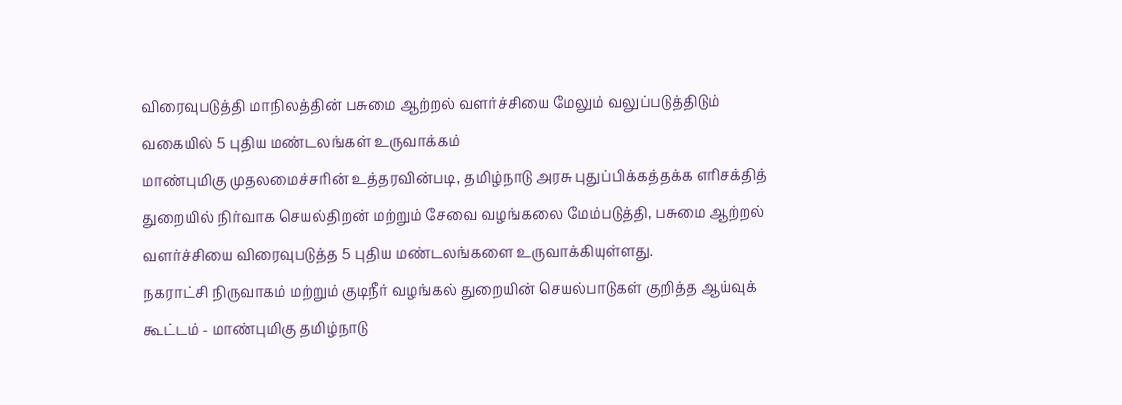விரைவுபடுத்தி மாநிலத்தின் பசுமை ஆற்றல் வளர்ச்சியை மேலும் வலுப்படுத்திடும் வகையில் 5 புதிய மண்டலங்கள் உருவாக்கம்
மாண்புமிகு முதலமைச்சரின் உத்தரவின்படி, தமிழ்நாடு அரசு புதுப்பிக்கத்தக்க எரிசக்தித் துறையில் நிர்வாக செயல்திறன் மற்றும் சேவை வழங்கலை மேம்படுத்தி, பசுமை ஆற்றல் வளர்ச்சியை விரைவுபடுத்த 5 புதிய மண்டலங்களை உருவாக்கியுள்ளது.
நகராட்சி நிருவாகம் மற்றும் குடிநீர் வழங்கல் துறையின் செயல்பாடுகள் குறித்த ஆய்வுக் கூட்டம் - மாண்புமிகு தமிழ்நாடு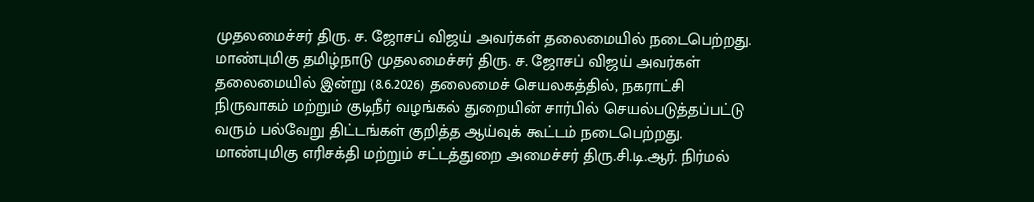முதலமைச்சர் திரு. ச. ஜோசப் விஜய் அவர்கள் தலைமையில் நடைபெற்றது.
மாண்புமிகு தமிழ்நாடு முதலமைச்சர் திரு. ச. ஜோசப் விஜய் அவர்கள் தலைமையில் இன்று (8.6.2026) தலைமைச் செயலகத்தில், நகராட்சி நிருவாகம் மற்றும் குடிநீர் வழங்கல் துறையின் சார்பில் செயல்படுத்தப்பட்டு வரும் பல்வேறு திட்டங்கள் குறித்த ஆய்வுக் கூட்டம் நடைபெற்றது.
மாண்புமிகு எரிசக்தி மற்றும் சட்டத்துறை அமைச்சர் திரு.சி.டி.ஆர். நிர்மல்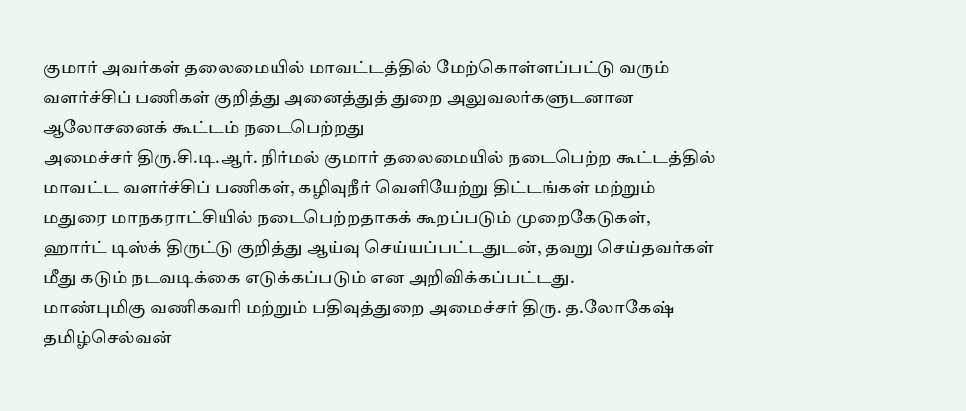குமார் அவர்கள் தலைமையில் மாவட்டத்தில் மேற்கொள்ளப்பட்டு வரும் வளர்ச்சிப் பணிகள் குறித்து அனைத்துத் துறை அலுவலர்களுடனான ஆலோசனைக் கூட்டம் நடைபெற்றது
அமைச்சர் திரு.சி.டி.ஆர். நிர்மல் குமார் தலைமையில் நடைபெற்ற கூட்டத்தில் மாவட்ட வளர்ச்சிப் பணிகள், கழிவுநீர் வெளியேற்று திட்டங்கள் மற்றும் மதுரை மாநகராட்சியில் நடைபெற்றதாகக் கூறப்படும் முறைகேடுகள், ஹார்ட் டிஸ்க் திருட்டு குறித்து ஆய்வு செய்யப்பட்டதுடன், தவறு செய்தவர்கள் மீது கடும் நடவடிக்கை எடுக்கப்படும் என அறிவிக்கப்பட்டது.
மாண்புமிகு வணிகவரி மற்றும் பதிவுத்துறை அமைச்சர் திரு. த.லோகேஷ் தமிழ்செல்வன்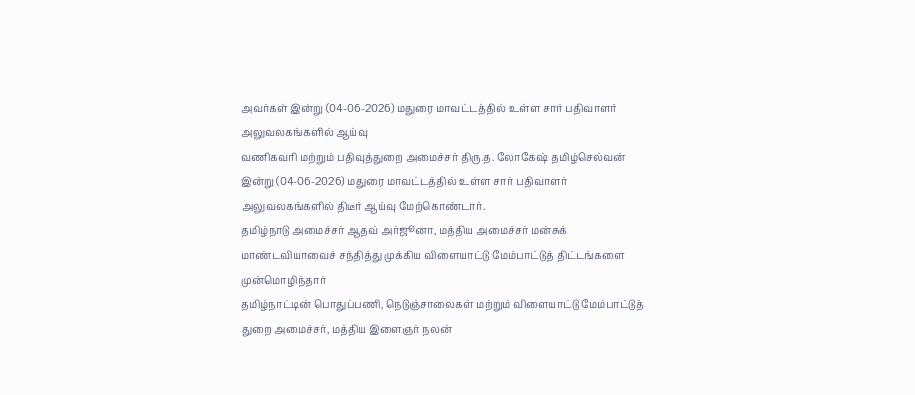அவர்கள் இன்று (04-06-2026) மதுரை மாவட்டத்தில் உள்ள சார் பதிவாளர் அலுவலகங்களில் ஆய்வு
வணிகவரி மற்றும் பதிவுத்துறை அமைச்சர் திரு.த. லோகேஷ் தமிழ்செல்வன் இன்று (04-06-2026) மதுரை மாவட்டத்தில் உள்ள சார் பதிவாளர் அலுவலகங்களில் திடீர் ஆய்வு மேற்கொண்டார்.
தமிழ்நாடு அமைச்சர் ஆதவ் அர்ஜூனா, மத்திய அமைச்சர் மன்சுக் மாண்டவியாவைச் சந்தித்து முக்கிய விளையாட்டு மேம்பாட்டுத் திட்டங்களை முன்மொழிந்தார்
தமிழ்நாட்டின் பொதுப்பணி, நெடுஞ்சாலைகள் மற்றும் விளையாட்டு மேம்பாட்டுத் துறை அமைச்சர், மத்திய இளைஞர் நலன்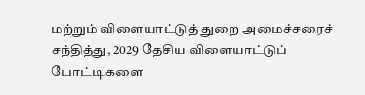மற்றும் விளையாட்டுத் துறை அமைச்சரைச் சந்தித்து, 2029 தேசிய விளையாட்டுப் போட்டிகளை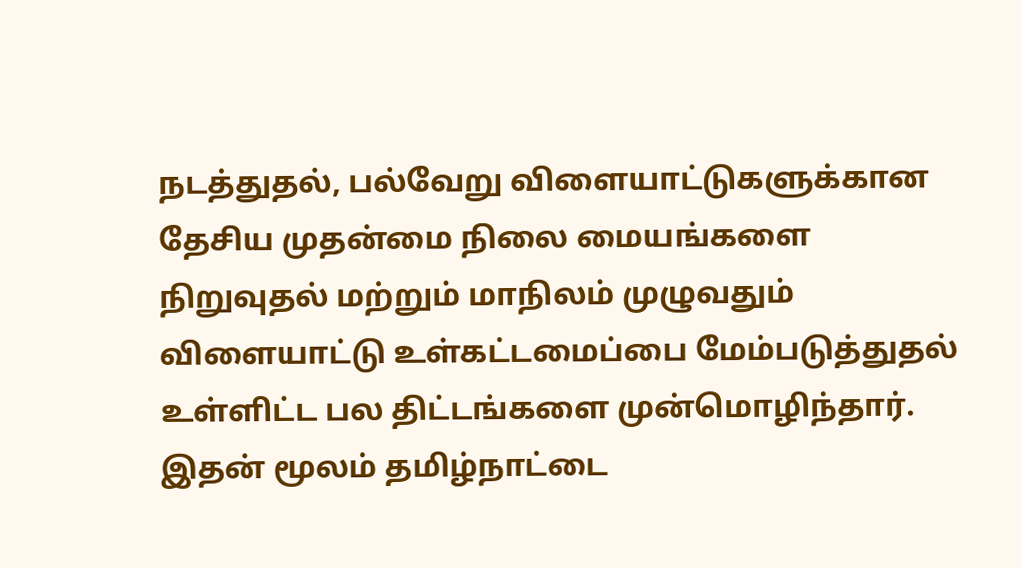நடத்துதல், பல்வேறு விளையாட்டுகளுக்கான தேசிய முதன்மை நிலை மையங்களை நிறுவுதல் மற்றும் மாநிலம் முழுவதும் விளையாட்டு உள்கட்டமைப்பை மேம்படுத்துதல் உள்ளிட்ட பல திட்டங்களை முன்மொழிந்தார். இதன் மூலம் தமிழ்நாட்டை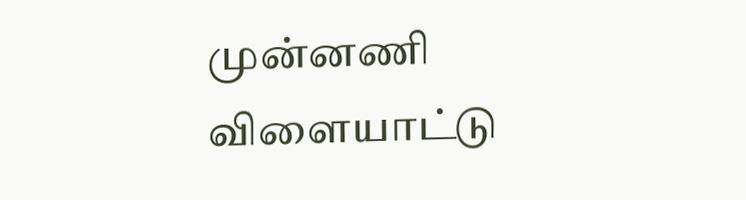முன்னணி விளையாட்டு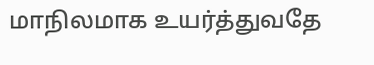மாநிலமாக உயர்த்துவதே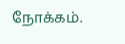நோக்கம்.